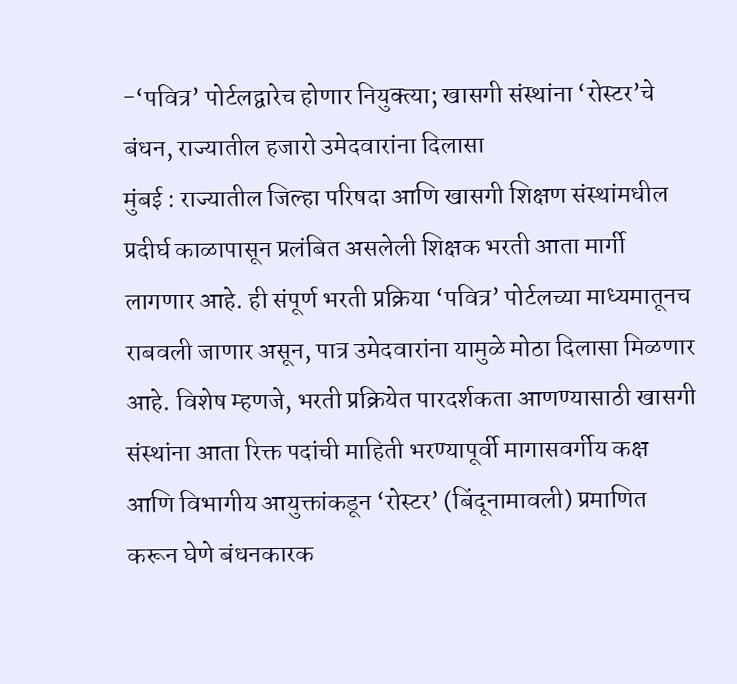-‘पवित्र’ पोर्टलद्वारेच होणार नियुक्त्या; खासगी संस्थांना ‘रोस्टर’चे बंधन, राज्यातील हजारो उमेदवारांना दिलासा
मुंबई : राज्यातील जिल्हा परिषदा आणि खासगी शिक्षण संस्थांमधील प्रदीर्घ काळापासून प्रलंबित असलेली शिक्षक भरती आता मार्गी लागणार आहे. ही संपूर्ण भरती प्रक्रिया ‘पवित्र’ पोर्टलच्या माध्यमातूनच राबवली जाणार असून, पात्र उमेदवारांना यामुळे मोठा दिलासा मिळणार आहे. विशेष म्हणजे, भरती प्रक्रियेत पारदर्शकता आणण्यासाठी खासगी संस्थांना आता रिक्त पदांची माहिती भरण्यापूर्वी मागासवर्गीय कक्ष आणि विभागीय आयुक्तांकडून ‘रोस्टर’ (बिंदूनामावली) प्रमाणित करून घेणे बंधनकारक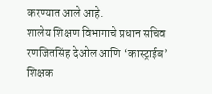करण्यात आले आहे.
शालेय शिक्षण विभागाचे प्रधान सचिव रणजितसिंह देओल आणि ‘कास्ट्राईब’ शिक्षक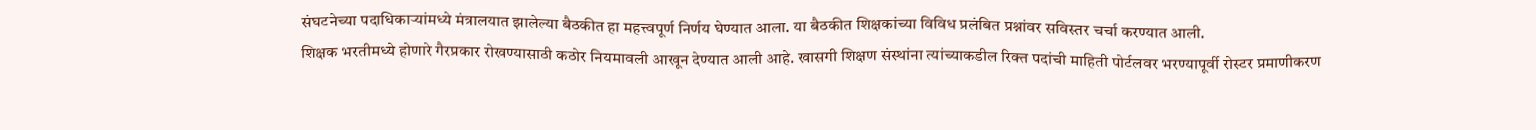संघटनेच्या पदाधिकाऱ्यांमध्ये मंत्रालयात झालेल्या बैठकीत हा महत्त्वपूर्ण निर्णय घेण्यात आला. या बैठकीत शिक्षकांच्या विविध प्रलंबित प्रश्नांवर सविस्तर चर्चा करण्यात आली.
शिक्षक भरतीमध्ये होणारे गैरप्रकार रोखण्यासाठी कठोर नियमावली आखून देण्यात आली आहे. खासगी शिक्षण संस्थांना त्यांच्याकडील रिक्त पदांची माहिती पोर्टलवर भरण्यापूर्वी रोस्टर प्रमाणीकरण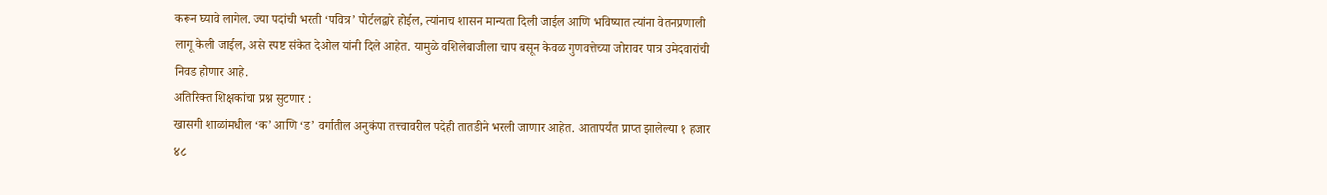करून घ्यावे लागेल. ज्या पदांची भरती ‘पवित्र’ पोर्टलद्वारे होईल, त्यांनाच शासन मान्यता दिली जाईल आणि भविष्यात त्यांना वेतनप्रणाली लागू केली जाईल, असे स्पष्ट संकेत देओल यांनी दिले आहेत. यामुळे वशिलेबाजीला चाप बसून केवळ गुणवत्तेच्या जोरावर पात्र उमेदवारांची निवड होणार आहे.
अतिरिक्त शिक्षकांचा प्रश्न सुटणार :
खासगी शाळांमधील ‘क’ आणि ‘ड’ वर्गातील अनुकंपा तत्त्वावरील पदेही तातडीने भरली जाणार आहेत. आतापर्यंत प्राप्त झालेल्या १ हजार ४८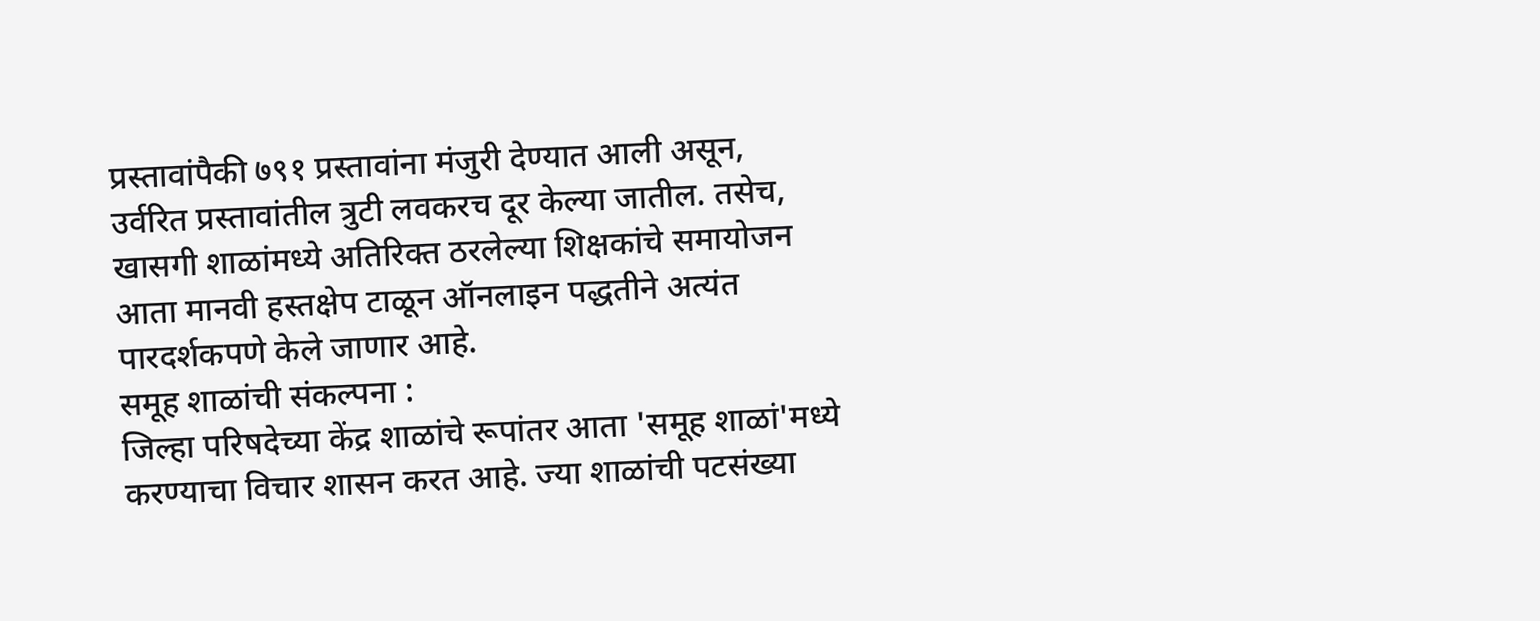प्रस्तावांपैकी ७९१ प्रस्तावांना मंजुरी देण्यात आली असून, उर्वरित प्रस्तावांतील त्रुटी लवकरच दूर केल्या जातील. तसेच, खासगी शाळांमध्ये अतिरिक्त ठरलेल्या शिक्षकांचे समायोजन आता मानवी हस्तक्षेप टाळून ऑनलाइन पद्धतीने अत्यंत पारदर्शकपणे केले जाणार आहे.
समूह शाळांची संकल्पना :
जिल्हा परिषदेच्या केंद्र शाळांचे रूपांतर आता 'समूह शाळां'मध्ये करण्याचा विचार शासन करत आहे. ज्या शाळांची पटसंख्या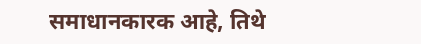समाधानकारक आहे, तिथे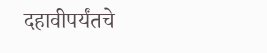दहावीपर्यंतचे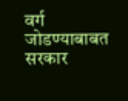वर्ग जोडण्याबाबत सरकार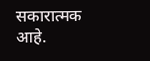सकारात्मक आहे.